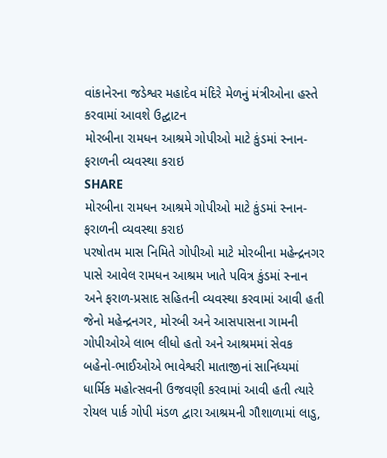વાંકાનેરના જડેશ્વર મહાદેવ મંદિરે મેળનું મંત્રીઓના હસ્તે કરવામાં આવશે ઉદ્ઘાટન
મોરબીના રામધન આશ્રમે ગોપીઓ માટે કુંડમાં સ્નાન-ફરાળની વ્યવસ્થા કરાઇ
SHARE
મોરબીના રામધન આશ્રમે ગોપીઓ માટે કુંડમાં સ્નાન-ફરાળની વ્યવસ્થા કરાઇ
પરષોતમ માસ નિમિતે ગોપીઓ માટે મોરબીના મહેન્દ્રનગર પાસે આવેલ રામધન આશ્રમ ખાતે પવિત્ર કુંડમાં સ્નાન અને ફરાળ-પ્રસાદ સહિતની વ્યવસ્થા કરવામાં આવી હતી જેનો મહેન્દ્રનગર, મોરબી અને આસપાસના ગામની ગોપીઓએ લાભ લીધો હતો અને આશ્રમમાં સેવક બહેનો-ભાઈઓએ ભાવેશ્વરી માતાજીનાં સાનિધ્યમાં ધાર્મિક મહોત્સવની ઉજવણી કરવામાં આવી હતી ત્યારે રોયલ પાર્ક ગોપી મંડળ દ્વારા આશ્રમની ગૌશાળામાં લાડુ,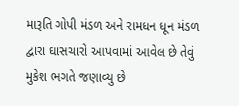મારૂતિ ગોપી મંડળ અને રામધન ધૂન મંડળ દ્વારા ઘાસચારો આપવામાં આવેલ છે તેવું મુકેશ ભગતે જણાવ્યુ છે